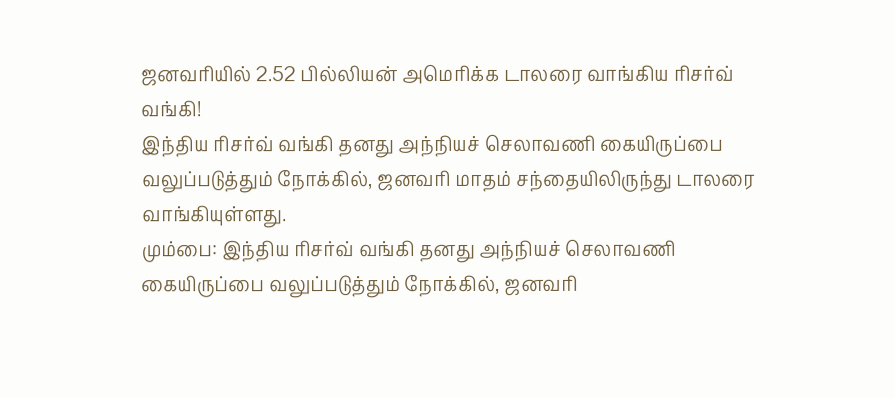ஜனவரியில் 2.52 பில்லியன் அமெரிக்க டாலரை வாங்கிய ரிசர்வ் வங்கி!
இந்திய ரிசர்வ் வங்கி தனது அந்நியச் செலாவணி கையிருப்பை வலுப்படுத்தும் நோக்கில், ஜனவரி மாதம் சந்தையிலிருந்து டாலரை வாங்கியுள்ளது.
மும்பை: இந்திய ரிசர்வ் வங்கி தனது அந்நியச் செலாவணி கையிருப்பை வலுப்படுத்தும் நோக்கில், ஜனவரி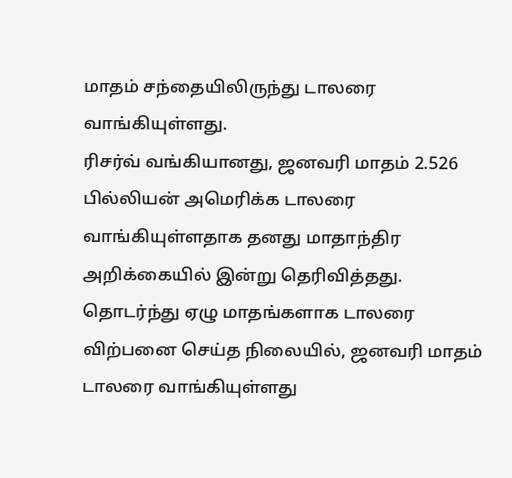மாதம் சந்தையிலிருந்து டாலரை வாங்கியுள்ளது.
ரிசர்வ் வங்கியானது, ஜனவரி மாதம் 2.526 பில்லியன் அமெரிக்க டாலரை வாங்கியுள்ளதாக தனது மாதாந்திர அறிக்கையில் இன்று தெரிவித்தது.
தொடர்ந்து ஏழு மாதங்களாக டாலரை விற்பனை செய்த நிலையில், ஜனவரி மாதம் டாலரை வாங்கியுள்ளது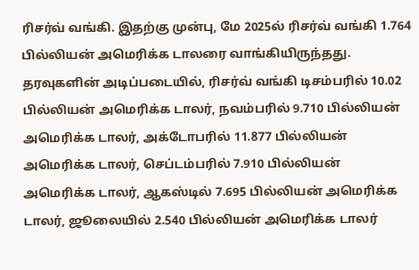ரிசர்வ் வங்கி. இதற்கு முன்பு, மே 2025ல் ரிசர்வ் வங்கி 1.764 பில்லியன் அமெரிக்க டாலரை வாங்கியிருந்தது.
தரவுகளின் அடிப்படையில், ரிசர்வ் வங்கி டிசம்பரில் 10.02 பில்லியன் அமெரிக்க டாலர், நவம்பரில் 9.710 பில்லியன் அமெரிக்க டாலர், அக்டோபரில் 11.877 பில்லியன் அமெரிக்க டாலர், செப்டம்பரில் 7.910 பில்லியன் அமெரிக்க டாலர், ஆகஸ்டில் 7.695 பில்லியன் அமெரிக்க டாலர், ஜூலையில் 2.540 பில்லியன் அமெரிக்க டாலர்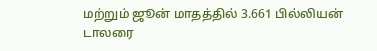மற்றும் ஜூன் மாதத்தில் 3.661 பில்லியன் டாலரை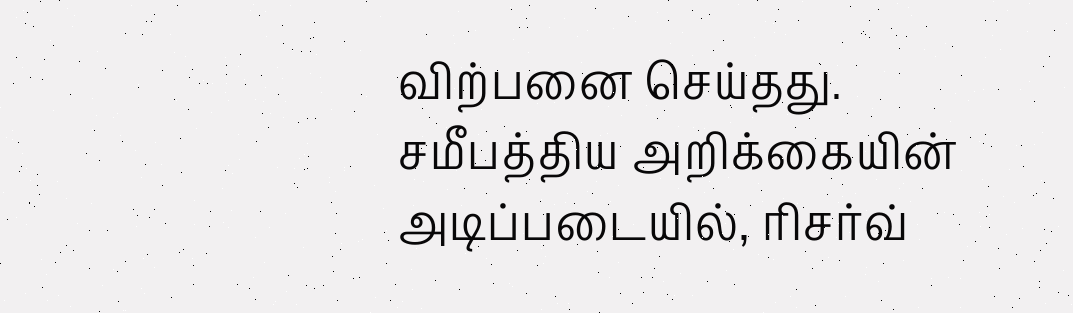விற்பனை செய்தது.
சமீபத்திய அறிக்கையின் அடிப்படையில், ரிசர்வ்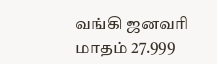வங்கி ஜனவரி மாதம் 27.999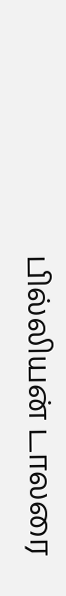பில்லியன் டாலரை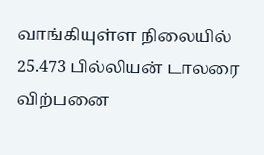வாங்கியுள்ள நிலையில் 25.473 பில்லியன் டாலரை விற்பனை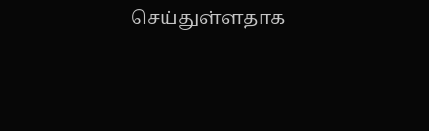செய்துள்ளதாக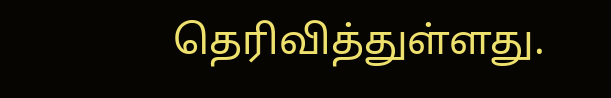தெரிவித்துள்ளது.